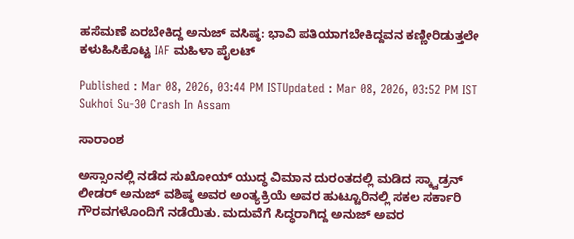ಹಸೆಮಣೆ ಏರಬೇಕಿದ್ದ ಅನುಜ್ ವಸಿಷ್ಠ: ಭಾವಿ ಪತಿಯಾಗಬೇಕಿದ್ದವನ ಕಣ್ಣೀರಿಡುತ್ತಲೇ ಕಳುಹಿಸಿಕೊಟ್ಟ IAF ಮಹಿಳಾ ಪೈಲಟ್

Published : Mar 08, 2026, 03:44 PM ISTUpdated : Mar 08, 2026, 03:52 PM IST
Sukhoi Su-30 Crash In Assam

ಸಾರಾಂಶ

ಅಸ್ಸಾಂನಲ್ಲಿ ನಡೆದ ಸುಖೋಯ್ ಯುದ್ಧ ವಿಮಾನ ದುರಂತದಲ್ಲಿ ಮಡಿದ ಸ್ಕ್ವಾಡ್ರನ್ ಲೀಡರ್ ಅನುಜ್ ವಶಿಷ್ಠ ಅವರ ಅಂತ್ಯಕ್ರಿಯೆ ಅವರ ಹುಟ್ಟೂರಿನಲ್ಲಿ ಸಕಲ ಸರ್ಕಾರಿ ಗೌರವಗಳೊಂದಿಗೆ ನಡೆಯಿತು. ಮದುವೆಗೆ ಸಿದ್ಧರಾಗಿದ್ದ ಅನುಜ್ ಅವರ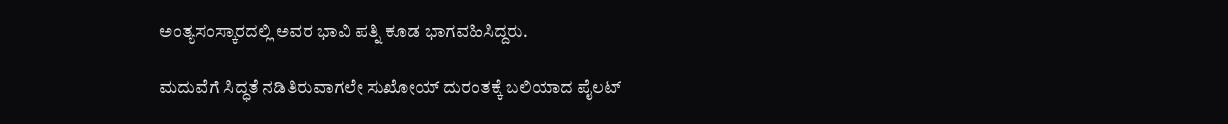ಅಂತ್ಯಸಂಸ್ಕಾರದಲ್ಲಿ ಅವರ ಭಾವಿ ಪತ್ನಿ ಕೂಡ ಭಾಗವಹಿಸಿದ್ದರು.

ಮದುವೆಗೆ ಸಿದ್ಧತೆ ನಡಿತಿರುವಾಗಲೇ ಸುಖೋಯ್ ದುರಂತಕ್ಕೆ ಬಲಿಯಾದ ಪೈಲಟ್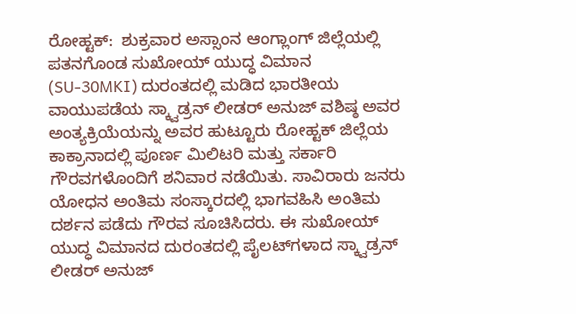ರೋಹ್ಟಕ್:  ಶುಕ್ರವಾರ ಅಸ್ಸಾಂನ ಆಂಗ್ಲಾಂಗ್ ಜಿಲ್ಲೆಯಲ್ಲಿ ಪತನಗೊಂಡ ಸುಖೋಯ್ ಯುದ್ಧ ವಿಮಾನ (SU-30MKI) ದುರಂತದಲ್ಲಿ ಮಡಿದ ಭಾರತೀಯ ವಾಯುಪಡೆಯ ಸ್ಕ್ವಾಡ್ರನ್ ಲೀಡರ್ ಅನುಜ್ ವಶಿಷ್ಠ ಅವರ ಅಂತ್ಯಕ್ರಿಯೆಯನ್ನು ಅವರ ಹುಟ್ಟೂರು ರೋಹ್ಟಕ್ ಜಿಲ್ಲೆಯ ಕಾಕ್ರಾನಾದಲ್ಲಿ ಪೂರ್ಣ ಮಿಲಿಟರಿ ಮತ್ತು ಸರ್ಕಾರಿ ಗೌರವಗಳೊಂದಿಗೆ ಶನಿವಾರ ನಡೆಯಿತು. ಸಾವಿರಾರು ಜನರು ಯೋಧನ ಅಂತಿಮ ಸಂಸ್ಕಾರದಲ್ಲಿ ಭಾಗವಹಿಸಿ ಅಂತಿಮ ದರ್ಶನ ಪಡೆದು ಗೌರವ ಸೂಚಿಸಿದರು. ಈ ಸುಖೋಯ್ ಯುದ್ಧ ವಿಮಾನದ ದುರಂತದಲ್ಲಿ ಪೈಲಟ್‌ಗಳಾದ ಸ್ಕ್ವಾಡ್ರನ್ ಲೀಡರ್ ಅನುಜ್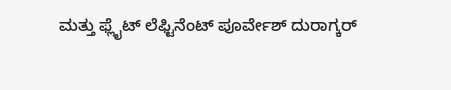ಮತ್ತು ಫ್ಲೈಟ್ ಲೆಫ್ಟಿನೆಂಟ್ ಪೂರ್ವೇಶ್ ದುರಾಗ್ಕರ್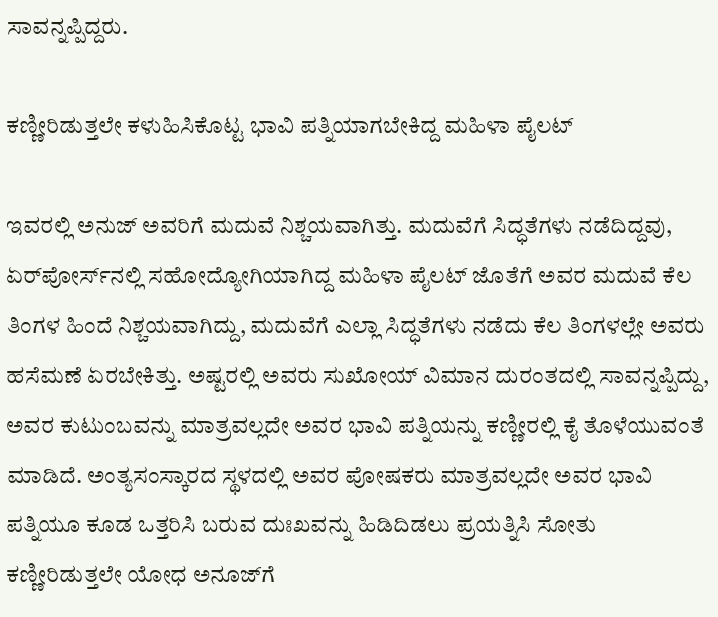ಸಾವನ್ನಪ್ಪಿದ್ದರು.

ಕಣ್ಣೀರಿಡುತ್ತಲೇ ಕಳುಹಿಸಿಕೊಟ್ಟ ಭಾವಿ ಪತ್ನಿಯಾಗಬೇಕಿದ್ದ ಮಹಿಳಾ ಪೈಲಟ್

ಇವರಲ್ಲಿ ಅನುಜ್ ಅವರಿಗೆ ಮದುವೆ ನಿಶ್ಚಯವಾಗಿತ್ತು. ಮದುವೆಗೆ ಸಿದ್ಧತೆಗಳು ನಡೆದಿದ್ದವು, ಏರ್‌ಪೋರ್ಸ್‌ನಲ್ಲಿ ಸಹೋದ್ಯೋಗಿಯಾಗಿದ್ದ ಮಹಿಳಾ ಪೈಲಟ್ ಜೊತೆಗೆ ಅವರ ಮದುವೆ ಕೆಲ ತಿಂಗಳ ಹಿಂದೆ ನಿಶ್ಚಯವಾಗಿದ್ದು, ಮದುವೆಗೆ ಎಲ್ಲಾ ಸಿದ್ಧತೆಗಳು ನಡೆದು ಕೆಲ ತಿಂಗಳಲ್ಲೇ ಅವರು ಹಸೆಮಣೆ ಏರಬೇಕಿತ್ತು. ಅಷ್ಟರಲ್ಲಿ ಅವರು ಸುಖೋಯ್ ವಿಮಾನ ದುರಂತದಲ್ಲಿ ಸಾವನ್ನಪ್ಪಿದ್ದು, ಅವರ ಕುಟುಂಬವನ್ನು ಮಾತ್ರವಲ್ಲದೇ ಅವರ ಭಾವಿ ಪತ್ನಿಯನ್ನು ಕಣ್ಣೀರಲ್ಲಿ ಕೈ ತೊಳೆಯುವಂತೆ ಮಾಡಿದೆ. ಅಂತ್ಯಸಂಸ್ಕಾರದ ಸ್ಥಳದಲ್ಲಿ ಅವರ ಪೋಷಕರು ಮಾತ್ರವಲ್ಲದೇ ಅವರ ಭಾವಿ ಪತ್ನಿಯೂ ಕೂಡ ಒತ್ತರಿಸಿ ಬರುವ ದುಃಖವನ್ನು ಹಿಡಿದಿಡಲು ಪ್ರಯತ್ನಿಸಿ ಸೋತು ಕಣ್ಣೀರಿಡುತ್ತಲೇ ಯೋಧ ಅನೂಜ್‌ಗೆ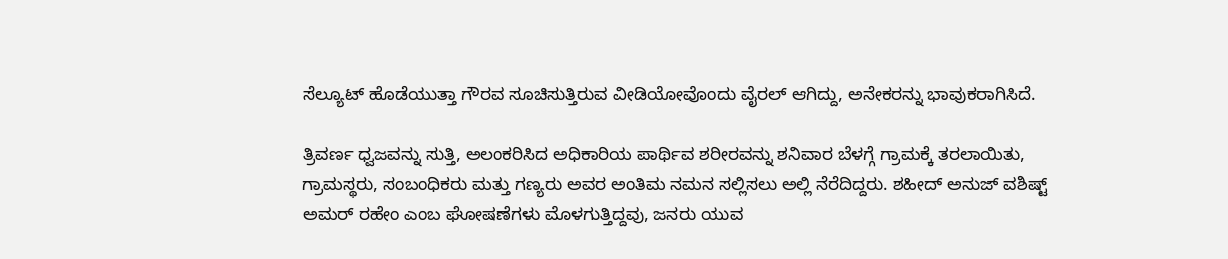ಸೆಲ್ಯೂಟ್ ಹೊಡೆಯುತ್ತಾ ಗೌರವ ಸೂಚಿಸುತ್ತಿರುವ ವೀಡಿಯೋವೊಂದು ವೈರಲ್ ಆಗಿದ್ದು, ಅನೇಕರನ್ನು ಭಾವುಕರಾಗಿಸಿದೆ.

ತ್ರಿವರ್ಣ ಧ್ವಜವನ್ನು ಸುತ್ತಿ, ಅಲಂಕರಿಸಿದ ಅಧಿಕಾರಿಯ ಪಾರ್ಥಿವ ಶರೀರವನ್ನು ಶನಿವಾರ ಬೆಳಗ್ಗೆ ಗ್ರಾಮಕ್ಕೆ ತರಲಾಯಿತು, ಗ್ರಾಮಸ್ಥರು, ಸಂಬಂಧಿಕರು ಮತ್ತು ಗಣ್ಯರು ಅವರ ಅಂತಿಮ ನಮನ ಸಲ್ಲಿಸಲು ಅಲ್ಲಿ ನೆರೆದಿದ್ದರು. ಶಹೀದ್ ಅನುಜ್ ವಶಿಷ್ಟ್ ಅಮರ್ ರಹೇಂ ಎಂಬ ಘೋಷಣೆಗಳು ಮೊಳಗುತ್ತಿದ್ದವು, ಜನರು ಯುವ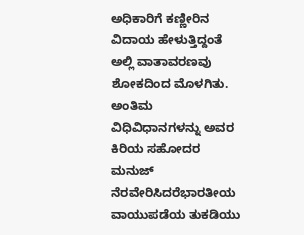ಅಧಿಕಾರಿಗೆ ಕಣ್ಣೀರಿನ ವಿದಾಯ ಹೇಳುತ್ತಿದ್ದಂತೆ ಅಲ್ಲಿ ವಾತಾವರಣವು ಶೋಕದಿಂದ ಮೊಳಗಿತು. ಅಂತಿಮ ವಿಧಿವಿಧಾನಗಳನ್ನು ಅವರ ಕಿರಿಯ ಸಹೋದರ ಮನುಜ್ ನೆರವೇರಿಸಿದರೆಭಾರತೀಯ ವಾಯುಪಡೆಯ ತುಕಡಿಯು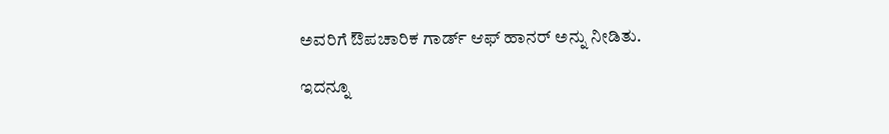ಅವರಿಗೆ ಔಪಚಾರಿಕ ಗಾರ್ಡ್ ಆಫ್ ಹಾನರ್ ಅನ್ನು ನೀಡಿತು.

ಇದನ್ನೂ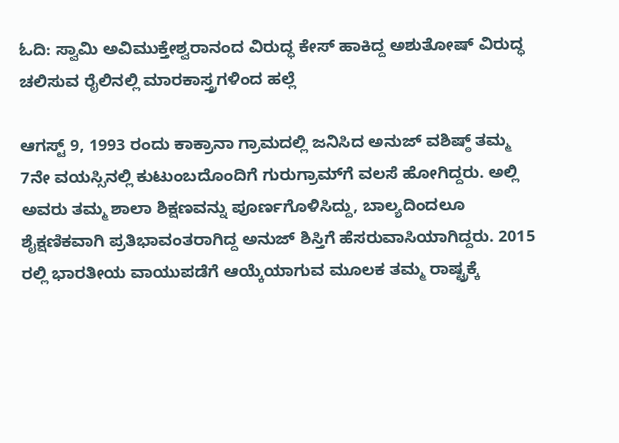ಓದಿ: ಸ್ವಾಮಿ ಅವಿಮುಕ್ತೇಶ್ವರಾನಂದ ವಿರುದ್ಧ ಕೇಸ್ ಹಾಕಿದ್ದ ಅಶುತೋಷ್ ವಿರುದ್ಧ ಚಲಿಸುವ ರೈಲಿನಲ್ಲಿ ಮಾರಕಾಸ್ತ್ರಗಳಿಂದ ಹಲ್ಲೆ

ಆಗಸ್ಟ್ 9, 1993 ರಂದು ಕಾಕ್ರಾನಾ ಗ್ರಾಮದಲ್ಲಿ ಜನಿಸಿದ ಅನುಜ್ ವಶಿಷ್ಠ್ ತಮ್ಮ 7ನೇ ವಯಸ್ಸಿನಲ್ಲಿ ಕುಟುಂಬದೊಂದಿಗೆ ಗುರುಗ್ರಾಮ್‌ಗೆ ವಲಸೆ ಹೋಗಿದ್ದರು. ಅಲ್ಲಿ ಅವರು ತಮ್ಮ ಶಾಲಾ ಶಿಕ್ಷಣವನ್ನು ಪೂರ್ಣಗೊಳಿಸಿದ್ದು, ಬಾಲ್ಯದಿಂದಲೂ ಶೈಕ್ಷಣಿಕವಾಗಿ ಪ್ರತಿಭಾವಂತರಾಗಿದ್ದ ಅನುಜ್ ಶಿಸ್ತಿಗೆ ಹೆಸರುವಾಸಿಯಾಗಿದ್ದರು. 2015 ರಲ್ಲಿ ಭಾರತೀಯ ವಾಯುಪಡೆಗೆ ಆಯ್ಕೆಯಾಗುವ ಮೂಲಕ ತಮ್ಮ ರಾಷ್ಟ್ರಕ್ಕೆ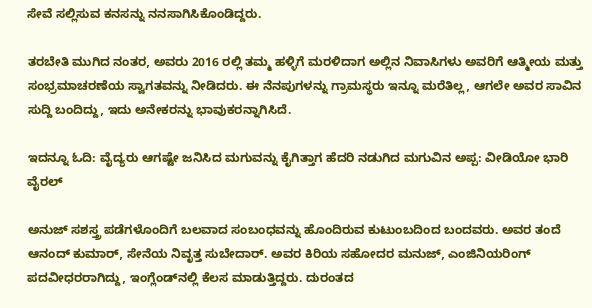ಸೇವೆ ಸಲ್ಲಿಸುವ ಕನಸನ್ನು ನನಸಾಗಿಸಿಕೊಂಡಿದ್ದರು.

ತರಬೇತಿ ಮುಗಿದ ನಂತರ, ಅವರು 2016 ರಲ್ಲಿ ತಮ್ಮ ಹಳ್ಳಿಗೆ ಮರಳಿದಾಗ ಅಲ್ಲಿನ ನಿವಾಸಿಗಳು ಅವರಿಗೆ ಆತ್ಮೀಯ ಮತ್ತು ಸಂಭ್ರಮಾಚರಣೆಯ ಸ್ವಾಗತವನ್ನು ನೀಡಿದರು. ಈ ನೆನಪುಗಳನ್ನು ಗ್ರಾಮಸ್ಥರು ಇನ್ನೂ ಮರೆತಿಲ್ಲ, ಆಗಲೇ ಅವರ ಸಾವಿನ ಸುದ್ದಿ ಬಂದಿದ್ದು, ಇದು ಅನೇಕರನ್ನು ಭಾವುಕರನ್ನಾಗಿಸಿದೆ.

ಇದನ್ನೂ ಓದಿ: ವೈದ್ಯರು ಆಗಷ್ಟೇ ಜನಿಸಿದ ಮಗುವನ್ನು ಕೈಗಿತ್ತಾಗ ಹೆದರಿ ನಡುಗಿದ ಮಗುವಿನ ಅಪ್ಪ: ವೀಡಿಯೋ ಭಾರಿ ವೈರಲ್

ಅನುಜ್ ಸಶಸ್ತ್ರ ಪಡೆಗಳೊಂದಿಗೆ ಬಲವಾದ ಸಂಬಂಧವನ್ನು ಹೊಂದಿರುವ ಕುಟುಂಬದಿಂದ ಬಂದವರು. ಅವರ ತಂದೆ ಆನಂದ್ ಕುಮಾರ್, ಸೇನೆಯ ನಿವೃತ್ತ ಸುಬೇದಾರ್. ಅವರ ಕಿರಿಯ ಸಹೋದರ ಮನುಜ್, ಎಂಜಿನಿಯರಿಂಗ್ ಪದವೀಧರರಾಗಿದ್ದು, ಇಂಗ್ಲೆಂಡ್‌ನಲ್ಲಿ ಕೆಲಸ ಮಾಡುತ್ತಿದ್ದರು. ದುರಂತದ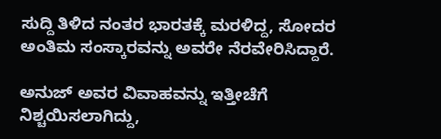ಸುದ್ದಿ ತಿಳಿದ ನಂತರ ಭಾರತಕ್ಕೆ ಮರಳಿದ್ದ, ಸೋದರ ಅಂತಿಮ ಸಂಸ್ಕಾರವನ್ನು ಅವರೇ ನೆರವೇರಿಸಿದ್ದಾರೆ.

ಅನುಜ್ ಅವರ ವಿವಾಹವನ್ನು ಇತ್ತೀಚೆಗೆ ನಿಶ್ಚಯಿಸಲಾಗಿದ್ದು,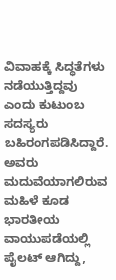ವಿವಾಹಕ್ಕೆ ಸಿದ್ಧತೆಗಳು ನಡೆಯುತ್ತಿದ್ದವು ಎಂದು ಕುಟುಂಬ ಸದಸ್ಯರು ಬಹಿರಂಗಪಡಿಸಿದ್ದಾರೆ. ಅವರು ಮದುವೆಯಾಗಲಿರುವ ಮಹಿಳೆ ಕೂಡ ಭಾರತೀಯ ವಾಯುಪಡೆಯಲ್ಲಿ ಪೈಲಟ್ ಆಗಿದ್ದು,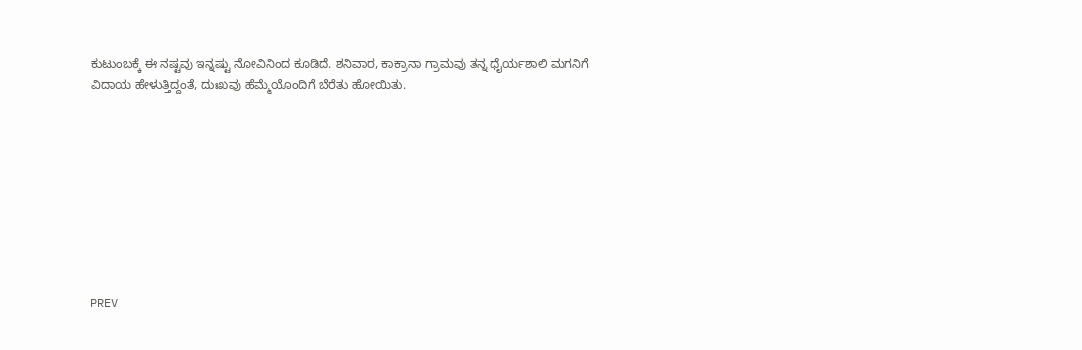ಕುಟುಂಬಕ್ಕೆ ಈ ನಷ್ಟವು ಇನ್ನಷ್ಟು ನೋವಿನಿಂದ ಕೂಡಿದೆ. ಶನಿವಾರ, ಕಾಕ್ರಾನಾ ಗ್ರಾಮವು ತನ್ನ ಧೈರ್ಯಶಾಲಿ ಮಗನಿಗೆ ವಿದಾಯ ಹೇಳುತ್ತಿದ್ದಂತೆ, ದುಃಖವು ಹೆಮ್ಮೆಯೊಂದಿಗೆ ಬೆರೆತು ಹೋಯಿತು.









PREV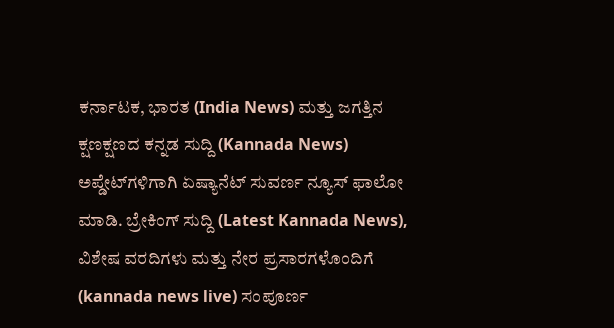ಕರ್ನಾಟಕ, ಭಾರತ (India News) ಮತ್ತು ಜಗತ್ತಿನ ಕ್ಷಣಕ್ಷಣದ ಕನ್ನಡ ಸುದ್ದಿ (Kannada News) ಅಪ್ಡೇಟ್‌ಗಳಿಗಾಗಿ ಏಷ್ಯಾನೆಟ್ ಸುವರ್ಣ ನ್ಯೂಸ್‌ ಫಾಲೋ ಮಾಡಿ. ಬ್ರೇಕಿಂಗ್ ಸುದ್ದಿ (Latest Kannada News), ವಿಶೇಷ ವರದಿಗಳು ಮತ್ತು ನೇರ ಪ್ರಸಾರಗಳೊಂದಿಗೆ (kannada news live) ಸಂಪೂರ್ಣ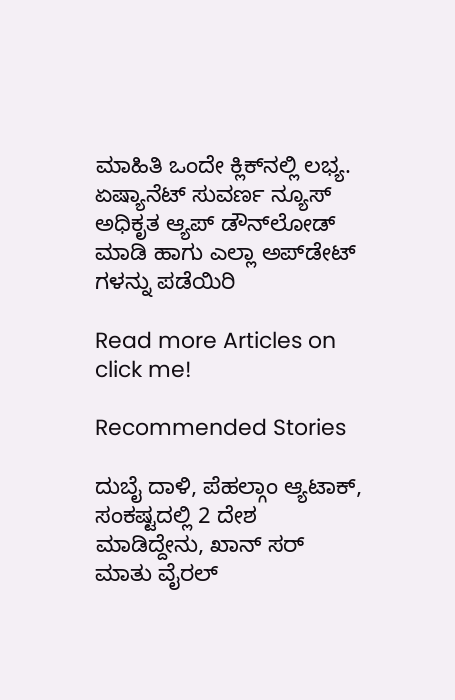ಮಾಹಿತಿ ಒಂದೇ ಕ್ಲಿಕ್‌ನಲ್ಲಿ ಲಭ್ಯ. ಏಷ್ಯಾನೆಟ್ ಸುವರ್ಣ ನ್ಯೂಸ್ ಅಧಿಕೃತ ಆ್ಯಪ್ ಡೌನ್‌ಲೋಡ್ ಮಾಡಿ ಹಾಗು ಎಲ್ಲಾ ಅಪ್‌ಡೇಟ್ ಗಳನ್ನು ಪಡೆಯಿರಿ

Read more Articles on
click me!

Recommended Stories

ದುಬೈ ದಾಳಿ, ಪೆಹಲ್ಗಾಂ ಆ್ಯಟಾಕ್, ಸಂಕಷ್ಟದಲ್ಲಿ 2 ದೇಶ ಮಾಡಿದ್ದೇನು, ಖಾನ್ ಸರ್ ಮಾತು ವೈರಲ್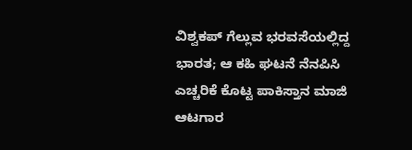ವಿಶ್ವಕಪ್‌ ಗೆಲ್ಲುವ ಭರವಸೆಯಲ್ಲಿದ್ದ ಭಾರತ; ಆ ಕಹಿ ಘಟನೆ ನೆನಪಿಸಿ ಎಚ್ಚರಿಕೆ ಕೊಟ್ಟ ಪಾಕಿಸ್ತಾನ ಮಾಜಿ ಆಟಗಾರ